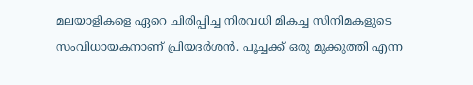മലയാളികളെ ഏറെ ചിരിപ്പിച്ച നിരവധി മികച്ച സിനിമകളുടെ സംവിധായകനാണ് പ്രിയദര്‍ശന്‍. പൂച്ചക്ക് ഒരു മുക്കുത്തി എന്ന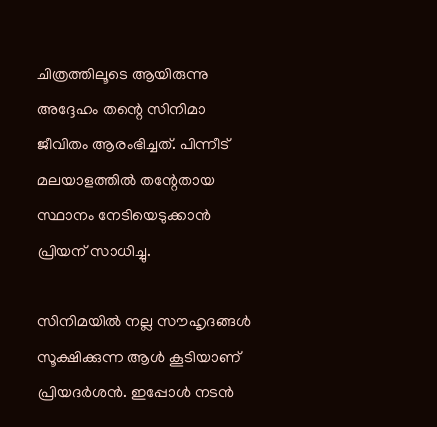ചിത്രത്തിലൂടെ ആയിരുന്നു അദ്ദേഹം തന്റെ സിനിമാ ജീവിതം ആരംഭിച്ചത്. പിന്നീട് മലയാളത്തില്‍ തന്റേതായ സ്ഥാനം നേടിയെടുക്കാന്‍ പ്രിയന് സാധിച്ചു.

സിനിമയില്‍ നല്ല സൗഹൃദങ്ങള്‍ സൂക്ഷിക്കുന്ന ആള്‍ കൂടിയാണ് പ്രിയദര്‍ശന്‍. ഇപ്പോള്‍ നടന്‍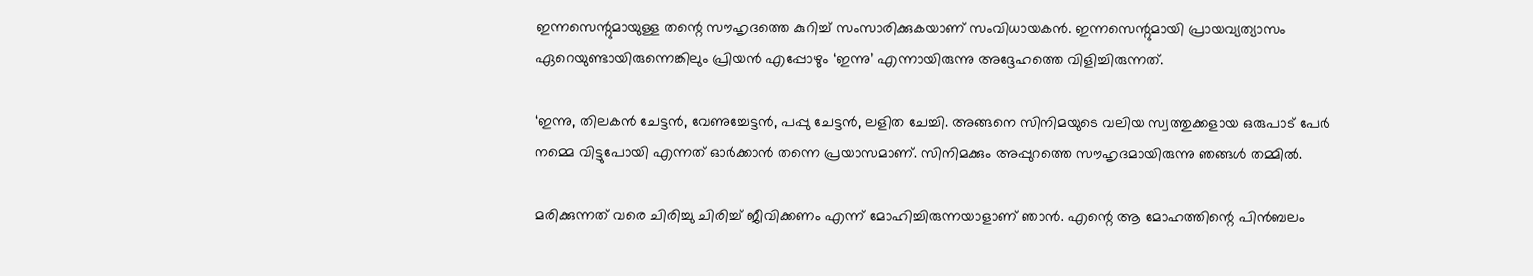ഇന്നസെന്റുമായുള്ള തന്റെ സൗഹൃദത്തെ കുറിച്ച് സംസാരിക്കുകയാണ് സംവിധായകന്‍. ഇന്നസെന്റുമായി പ്രായവ്യത്യാസം ഏറെയുണ്ടായിരുന്നെങ്കിലും പ്രിയന്‍ എപ്പോഴും ‘ഇന്നു’ എന്നായിരുന്നു അദ്ദേഹത്തെ വിളിച്ചിരുന്നത്.

‘ഇന്നു, തിലകന്‍ ചേട്ടന്‍, വേണുച്ചേട്ടന്‍, പപ്പു ചേട്ടന്‍, ലളിത ചേച്ചി. അങ്ങനെ സിനിമയുടെ വലിയ സ്വത്തുക്കളായ ഒരുപാട് പേര്‍ നമ്മെ വിട്ടുപോയി എന്നത് ഓര്‍ക്കാന്‍ തന്നെ പ്രയാസമാണ്. സിനിമക്കും അപ്പുറത്തെ സൗഹൃദമായിരുന്നു ഞങ്ങള്‍ തമ്മില്‍.

മരിക്കുന്നത് വരെ ചിരിച്ചു ചിരിച്ച് ജീവിക്കണം എന്ന് മോഹിച്ചിരുന്നയാളാണ് ഞാന്‍. എന്റെ ആ മോഹത്തിന്റെ പിന്‍ബലം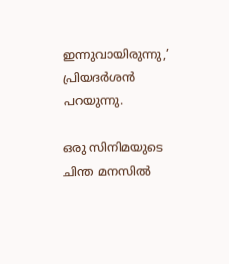ഇന്നുവായിരുന്നു,’ പ്രിയദര്‍ശന്‍ പറയുന്നു.

ഒരു സിനിമയുടെ ചിന്ത മനസില്‍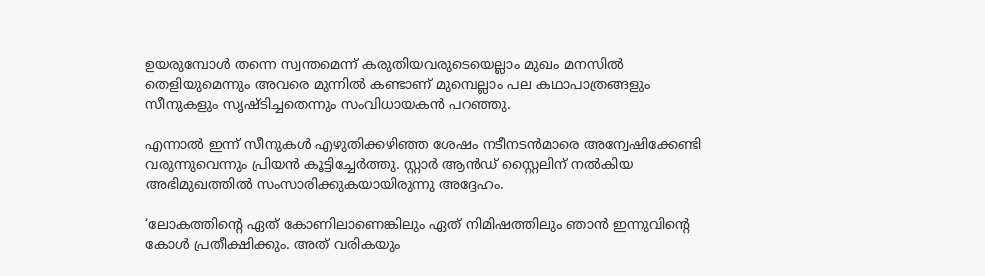ഉയരുമ്പോള്‍ തന്നെ സ്വന്തമെന്ന് കരുതിയവരുടെയെല്ലാം മുഖം മനസില്‍ തെളിയുമെന്നും അവരെ മുന്നില്‍ കണ്ടാണ് മുമ്പെല്ലാം പല കഥാപാത്രങ്ങളും സീനുകളും സൃഷ്ടിച്ചതെന്നും സംവിധായകന്‍ പറഞ്ഞു.

എന്നാല്‍ ഇന്ന് സീനുകള്‍ എഴുതിക്കഴിഞ്ഞ ശേഷം നടീനടന്‍മാരെ അന്വേഷിക്കേണ്ടി വരുന്നുവെന്നും പ്രിയന്‍ കൂട്ടിച്ചേര്‍ത്തു. സ്റ്റാര്‍ ആന്‍ഡ് സ്റ്റൈലിന് നല്‍കിയ അഭിമുഖത്തില്‍ സംസാരിക്കുകയായിരുന്നു അദ്ദേഹം.

‘ലോകത്തിന്റെ ഏത് കോണിലാണെങ്കിലും ഏത് നിമിഷത്തിലും ഞാന്‍ ഇന്നുവിന്റെ കോള്‍ പ്രതീക്ഷിക്കും. അത് വരികയും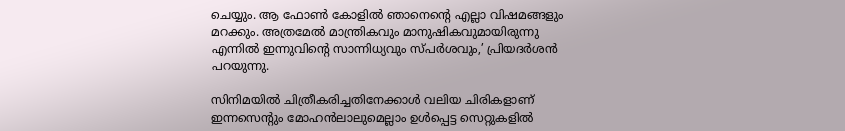ചെയ്യും. ആ ഫോണ്‍ കോളില്‍ ഞാനെന്റെ എല്ലാ വിഷമങ്ങളും മറക്കും. അത്രമേല്‍ മാന്ത്രികവും മാനുഷികവുമായിരുന്നു എന്നില്‍ ഇന്നുവിന്റെ സാന്നിധ്യവും സ്പര്‍ശവും,’ പ്രിയദര്‍ശന്‍ പറയുന്നു.

സിനിമയില്‍ ചിത്രീകരിച്ചതിനേക്കാള്‍ വലിയ ചിരികളാണ് ഇന്നസെന്റും മോഹന്‍ലാലുമെല്ലാം ഉള്‍പ്പെട്ട സെറ്റുകളില്‍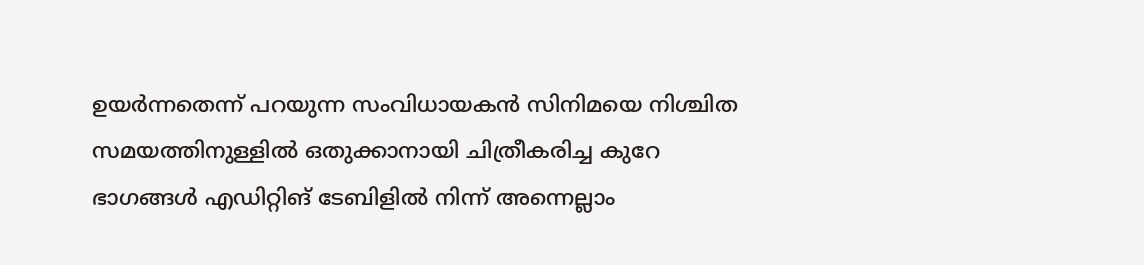ഉയര്‍ന്നതെന്ന് പറയുന്ന സംവിധായകന്‍ സിനിമയെ നിശ്ചിത സമയത്തിനുള്ളില്‍ ഒതുക്കാനായി ചിത്രീകരിച്ച കുറേ ഭാഗങ്ങള്‍ എഡിറ്റിങ് ടേബിളില്‍ നിന്ന് അന്നെല്ലാം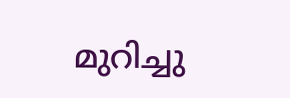മുറിച്ചു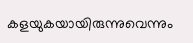കളയുകയായിരുന്നുവെന്നും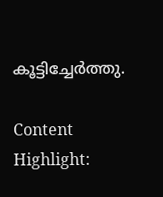കൂട്ടിച്ചേര്‍ത്തു.

Content Highlight: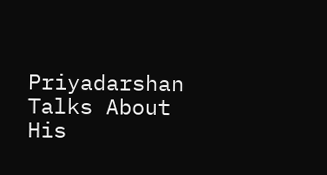Priyadarshan Talks About His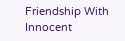Friendship With Innocent